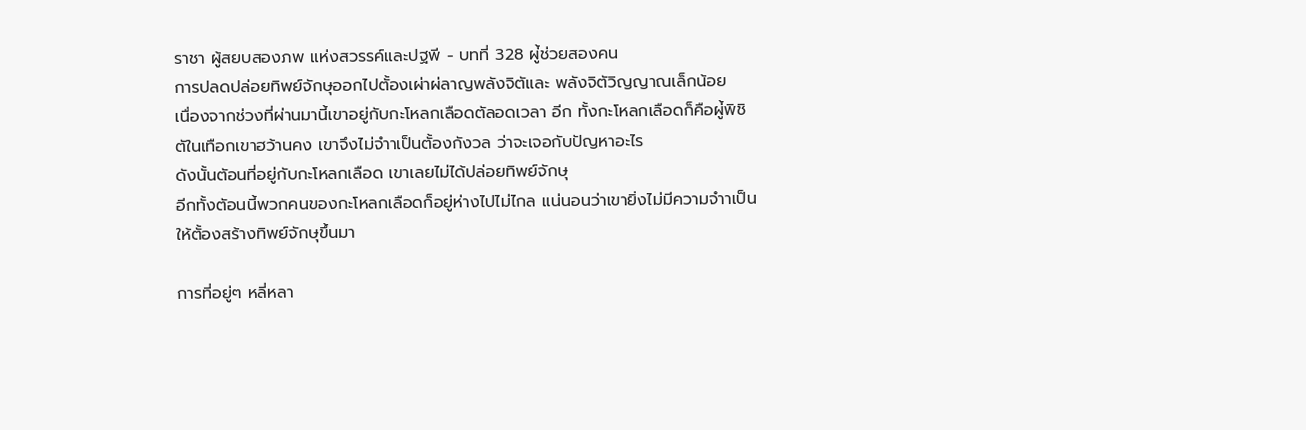ราชา ผู้สยบสองภพ แห่งสวรรค์และปฐพี - บทที่ 328 ผู่้ช่วยสองคน
การปลดปล่อยทิพย์จักษุออกไปตั้องเผ่าผ่ลาญพลังจิตัและ พลังจิตัวิญญาณเล็กน้อย
เนื่องจากช่วงที่ผ่านมานี้เขาอยู่กับกะโหลกเลือดตัลอดเวลา อีก ทั้งกะโหลกเลือดก็คือผู่้พิชิตัในเทือกเขาฮว้านคง เขาจึงไม่จำาเป็นตั้องกังวล ว่าจะเจอกับปัญหาอะไร
ดังนั้นตัอนที่อยู่กับกะโหลกเลือด เขาเลยไม่ได้ปล่อยทิพย์จักษุ
อีกทั้งตัอนนี้พวกคนของกะโหลกเลือดก็อยู่ห่างไปไม่ไกล แน่นอนว่าเขายิ่งไม่มีความจำาเป็นให้ตั้องสร้างทิพย์จักษุขึ้นมา

การที่อยู่ๆ หลี่หลา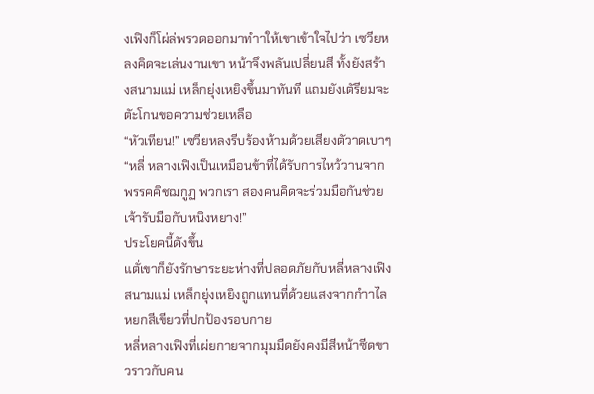งเฟิงก็โผ่ล่พรวดออกมาทำาให้เขาเข้าใจไปว่า เซวียหลงคิดจะเล่นงานเขา หน้าจึงพลันเปลี่ยนสี ทั้งยังสร้างสนามแม่ เหล็กยุ่งเหยิงขึ้นมาทันที แถมยังเตัรียมจะตัะโกนขอความช่วยเหลือ
“หัวเทียน!” เซวียหลงรีบร้องห้ามด้วยเสียงตัวาดเบาๆ “หลี่ หลางเฟิงเป็นเหมือนข้าที่ได้รับการไหว้วานจากพรรคคิชฌกูฏ พวกเรา สองคนคิดจะร่วมมือกันช่วยเจ้ารับมือกับหนิงหยาง!”
ประโยคนี้ดังขึ้น
แตั่เขาก็ยังรักษาระยะห่างที่ปลอดภัยกับหลี่หลางเฟิง สนามแม่ เหล็กยุ่งเหยิงถูกแทนที่ด้วยแสงจากกำาไลหยกสีเขียวที่ปกป้องรอบกาย
หลี่หลางเฟิงที่เผ่ยกายจากมุมมืดยังคงมีสีหน้าซีดขาวราวกับคน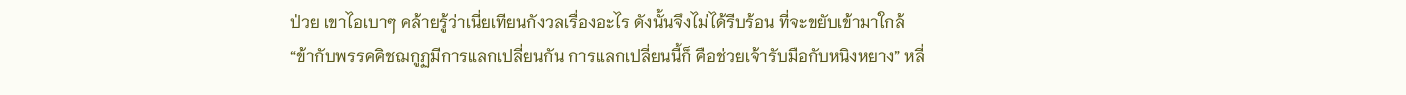ป่วย เขาไอเบาๆ คล้ายรู้ว่าเนี่ยเทียนกังวลเรื่องอะไร ดังนั้นจึงไม่ได้รีบร้อน ที่จะขยับเข้ามาใกล้
“ข้ากับพรรคคิชฌกูฏมีการแลกเปลี่ยนกัน การแลกเปลี่ยนนี้ก็ คือช่วยเจ้ารับมือกับหนิงหยาง” หลี่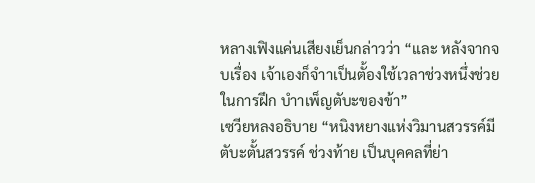หลางเฟิงแค่นเสียงเย็นกล่าวว่า “และ หลังจากจบเรื่อง เจ้าเองก็จำาเป็นตั้องใช้เวลาช่วงหนึ่งช่วยในการฝึก บำาเพ็ญตับะของข้า”
เซวียหลงอธิบาย “หนิงหยางแห่งวิมานสวรรค์มีตับะตั้นสวรรค์ ช่วงท้าย เป็นบุคคลที่ย่า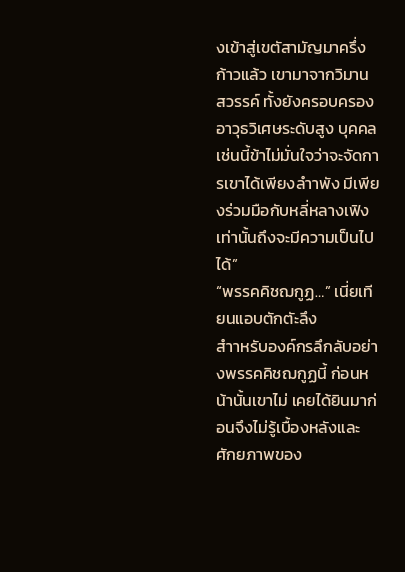งเข้าสู่เขตัสามัญมาครึ่งก้าวแล้ว เขามาจากวิมาน สวรรค์ ทั้งยังครอบครอง อาวุธวิเศษระดับสูง บุคคลเช่นนี้ข้าไม่มั่นใจว่าจะจัดการเขาได้เพียงลำาพัง มีเพียงร่วมมือกับหลี่หลางเฟิงเท่านั้นถึงจะมีความเป็นไปได้”
“พรรคคิชฌกูฏ…” เนี่ยเทียนแอบตักตัะลึง
สำาหรับองค์กรลึกลับอย่างพรรคคิชฌกูฏนี้ ก่อนหน้านั้นเขาไม่ เคยได้ยินมาก่อนจึงไม่รู้เบื้องหลังและศักยภาพของ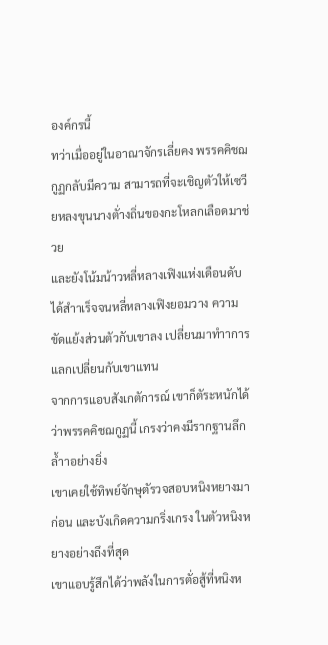องค์กรนี้
ทว่าเมื่ออยู่ในอาณาจักรเลี่ยคง พรรคคิชฌกูฏกลับมีความ สามารถที่จะเชิญตัวให้เซวียหลงขุนนางตั่างถิ่นของกะโหลกเลือดมาช่วย
และยังโน้มน้าวหลี่หลางเฟิงแห่งเดือนดับได้สำาเร็จจนหลี่หลางเฟิงยอมวาง ความขัดแย้งส่วนตัวกับเขาลง เปลี่ยนมาทำาการแลกเปลี่ยนกับเขาแทน
จากการแอบสังเกตัการณ์ เขาก็ตัระหนักได้ว่าพรรคคิชฌกูฏนี้ เกรงว่าคงมีรากฐานลึกล้ำาอย่างยิ่ง
เขาเคยใช้ทิพย์จักษุตัรวจสอบหนิงหยางมาก่อน และบังเกิดความกริ่งเกรง ในตัวหนิงหยางอย่างถึงที่สุด
เขาแอบรู้สึกได้ว่าพลังในการตั่อสู้ที่หนิงห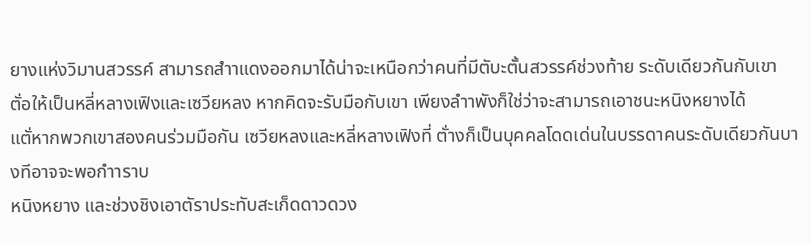ยางแห่งวิมานสวรรค์ สามารถสำาแดงออกมาได้น่าจะเหนือกว่าคนที่มีตับะตั้นสวรรค์ช่วงท้าย ระดับเดียวกันกับเขา
ตั่อให้เป็นหลี่หลางเฟิงและเซวียหลง หากคิดจะรับมือกับเขา เพียงลำาพังก็ใช่ว่าจะสามารถเอาชนะหนิงหยางได้
แตั่หากพวกเขาสองคนร่วมมือกัน เซวียหลงและหลี่หลางเฟิงที่ ตั่างก็เป็นบุคคลโดดเด่นในบรรดาคนระดับเดียวกันบางทีอาจจะพอกำาราบ
หนิงหยาง และช่วงชิงเอาตัราประทับสะเก็ดดาวดวง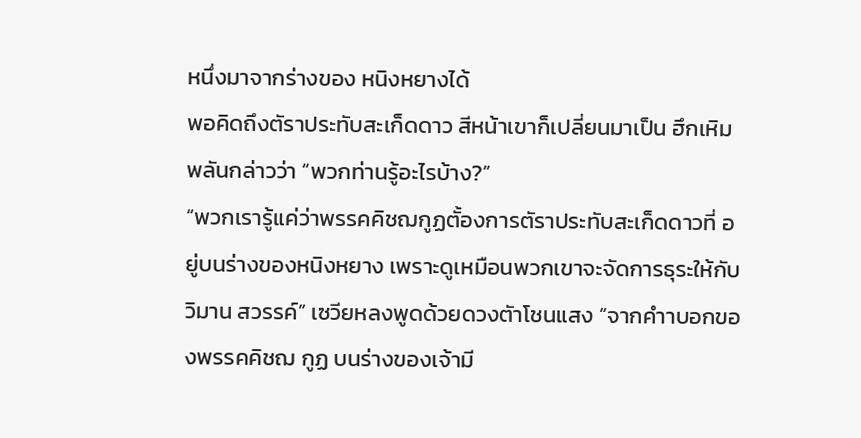หนึ่งมาจากร่างของ หนิงหยางได้
พอคิดถึงตัราประทับสะเก็ดดาว สีหน้าเขาก็เปลี่ยนมาเป็น ฮึกเหิม พลันกล่าวว่า “พวกท่านรู้อะไรบ้าง?”
“พวกเรารู้แค่ว่าพรรคคิชฌกูฏตั้องการตัราประทับสะเก็ดดาวที่ อยู่บนร่างของหนิงหยาง เพราะดูเหมือนพวกเขาจะจัดการธุระให้กับวิมาน สวรรค์” เซวียหลงพูดด้วยดวงตัาโชนแสง “จากคำาบอกของพรรคคิชฌ กูฏ บนร่างของเจ้ามี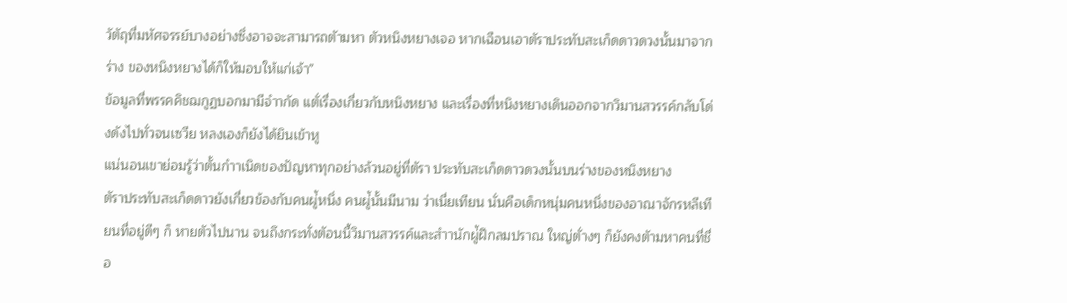วัตัถุที่มหัศจรรย์บางอย่างซึ่งอาจจะสามารถตัามหา ตัวหนิงหยางเจอ หากเฉือนเอาตัราประทับสะเก็ดดาวดวงนั้นมาจากร่าง ของหนิงหยางได้ก็ให้มอบให้แก่เจ้า”
ข้อมูลที่พรรคคิชฌกูฏบอกมามีจำากัด แตั่เรื่องเกี่ยวกับหนิงหยาง และเรื่องที่หนิงหยางเดินออกจากวิมานสวรรค์กลับโด่งดังไปทั่วจนเซวีย หลงเองก็ยังได้ยินเข้าหู
แน่นอนเขาย่อมรู้ว่าตั้นกำาเนิดของปัญหาทุกอย่างล้วนอยู่ที่ตัรา ประทับสะเก็ดดาวดวงนั้นบนร่างของหนิงหยาง
ตัราประทับสะเก็ดดาวยังเกี่ยวข้องกับคนผู่้หนึ่ง คนผู่้นั้นมีนาม ว่าเนี่ยเทียน นั่นคือเด็กหนุ่มคนหนึ่งของอาณาจักรหลีเทียนที่อยู่ดีๆ ก็ หายตัวไปนาน จนถึงกระทั่งตัอนนี้วิมานสวรรค์และสำานักผู่้ฝึกลมปราณ ใหญ่ตั่างๆ ก็ยังคงตัามหาคนที่ชื่อ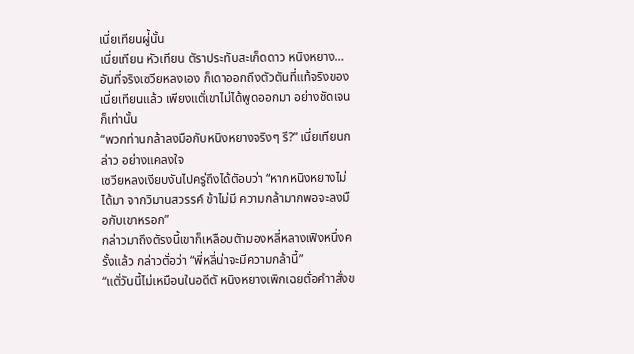เนี่ยเทียนผู่้นั้น
เนี่ยเทียน หัวเทียน ตัราประทับสะเก็ดดาว หนิงหยาง…
อันที่จริงเซวียหลงเอง ก็เดาออกถึงตัวตันที่แท้จริงของเนี่ยเทียนแล้ว เพียงแตั่เขาไม่ได้พูดออกมา อย่างชัดเจนก็เท่านั้น
“พวกท่านกล้าลงมือกับหนิงหยางจริงๆ รึ?” เนี่ยเทียนกล่าว อย่างแคลงใจ
เซวียหลงเงียบงันไปครู่ถึงได้ตัอบว่า “หากหนิงหยางไม่ได้มา จากวิมานสวรรค์ ข้าไม่มี ความกล้ามากพอจะลงมือกับเขาหรอก”
กล่าวมาถึงตัรงนี้เขาก็เหลือบตัามองหลี่หลางเฟิงหนึ่งครั้งแล้ว กล่าวตั่อว่า “พี่หลี่น่าจะมีความกล้านี้”
“แตั่วันนี้ไม่เหมือนในอดีตั หนิงหยางเพิกเฉยตั่อคำาสั่งข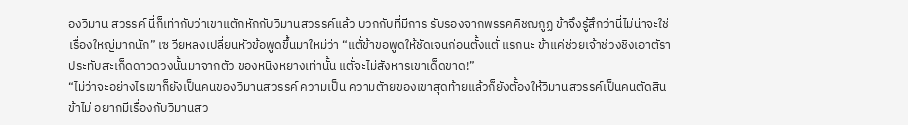องวิมาน สวรรค์ นี่ก็เท่ากับว่าเขาแตักหักกับวิมานสวรรค์แล้ว บวกกับที่มีการ รับรองจากพรรคคิชฌกูฏ ข้าจึงรู้สึกว่านี่ไม่น่าจะใช่เรื่องใหญ่มากนัก” เซ วียหลงเปลี่ยนหัวข้อพูดขึ้นมาใหม่ว่า “แตั่ข้าขอพูดให้ชัดเจนก่อนตั้งแตั่ แรกนะ ข้าแค่ช่วยเจ้าช่วงชิงเอาตัราประทับสะเก็ดดาวดวงนั้นมาจากตัว ของหนิงหยางเท่านั้น แตั่จะไม่สังหารเขาเด็ดขาด!”
“ไม่ว่าจะอย่างไรเขาก็ยังเป็นคนของวิมานสวรรค์ ความเป็น ความตัายของเขาสุดท้ายแล้วก็ยังตั้องให้วิมานสวรรค์เป็นคนตัดสิน ข้าไม่ อยากมีเรื่องกับวิมานสว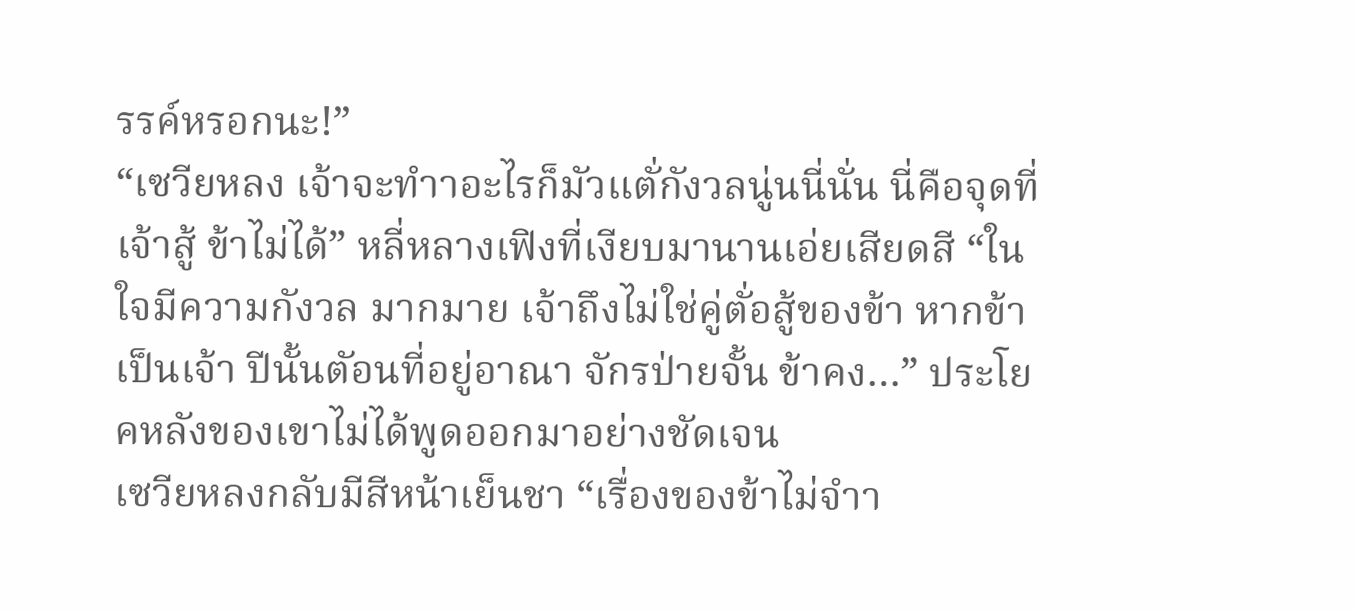รรค์หรอกนะ!”
“เซวียหลง เจ้าจะทำาอะไรก็มัวแตั่กังวลนู่นนี่นั่น นี่คือจุดที่เจ้าสู้ ข้าไม่ได้” หลี่หลางเฟิงที่เงียบมานานเอ่ยเสียดสี “ในใจมีความกังวล มากมาย เจ้าถึงไม่ใช่คู่ตั่อสู้ของข้า หากข้าเป็นเจ้า ปีนั้นตัอนที่อยู่อาณา จักรป่ายจั้น ข้าคง…” ประโยคหลังของเขาไม่ได้พูดออกมาอย่างชัดเจน
เซวียหลงกลับมีสีหน้าเย็นชา “เรื่องของข้าไม่จำา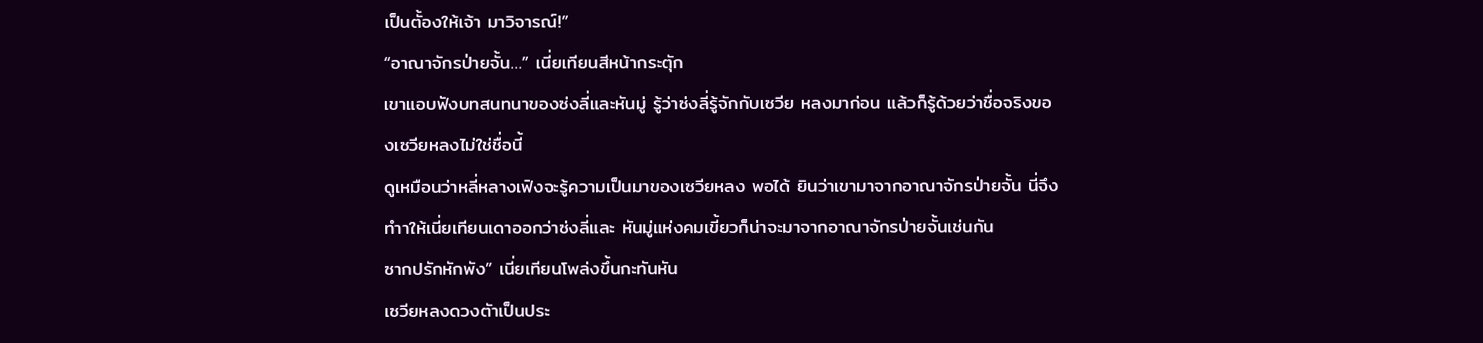เป็นตั้องให้เจ้า มาวิจารณ์!”
“อาณาจักรป่ายจั้น…” เนี่ยเทียนสีหน้ากระตัุก
เขาแอบฟังบทสนทนาของซ่งลี่และหันมู่ รู้ว่าซ่งลี่รู้จักกับเซวีย หลงมาก่อน แล้วก็รู้ด้วยว่าชื่อจริงของเซวียหลงไม่ใช่ชื่อนี้
ดูเหมือนว่าหลี่หลางเฟิงจะรู้ความเป็นมาของเซวียหลง พอได้ ยินว่าเขามาจากอาณาจักรป่ายจั้น นี่จึงทำาให้เนี่ยเทียนเดาออกว่าซ่งลี่และ หันมู่แห่งคมเขี้ยวก็น่าจะมาจากอาณาจักรป่ายจั้นเช่นกัน
ซากปรักหักพัง” เนี่ยเทียนโพล่งขึ้นกะทันหัน
เซวียหลงดวงตัาเป็นประ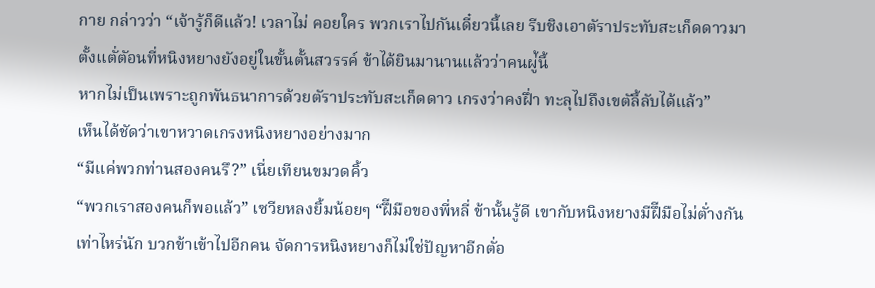กาย กล่าวว่า “เจ้ารู้ก็ดีแล้ว! เวลาไม่ คอยใคร พวกเราไปกันเดี๋ยวนี้เลย รีบชิงเอาตัราประทับสะเก็ดดาวมา ตั้งแตั่ตัอนที่หนิงหยางยังอยู่ในขั้นตั้นสวรรค์ ข้าได้ยินมานานแล้วว่าคนผู่้นี้
หากไม่เป็นเพราะถูกพันธนาการด้วยตัราประทับสะเก็ดดาว เกรงว่าคงฝึ่า ทะลุไปถึงเขตัลี้ลับได้แล้ว”
เห็นได้ชัดว่าเขาหวาดเกรงหนิงหยางอย่างมาก
“มีแค่พวกท่านสองคนรึ?” เนี่ยเทียนขมวดคิ้ว
“พวกเราสองคนก็พอแล้ว” เซวียหลงยิ้มน้อยๆ “ฝึีมือของพี่หลี่ ข้านั้นรู้ดี เขากับหนิงหยางมีฝึีมือไม่ตั่างกันเท่าไหร่นัก บวกข้าเข้าไปอีกคน จัดการหนิงหยางก็ไม่ใช่ปัญหาอีกตั่อ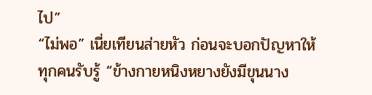ไป”
“ไม่พอ” เนี่ยเทียนส่ายหัว ก่อนจะบอกปัญหาให้ทุกคนรับรู้ “ข้างกายหนิงหยางยังมีขุนนาง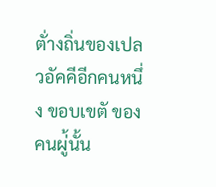ตั่างถิ่นของเปลวอัคคีอีกคนหนึ่ง ขอบเขตั ของคนผู่้นั้น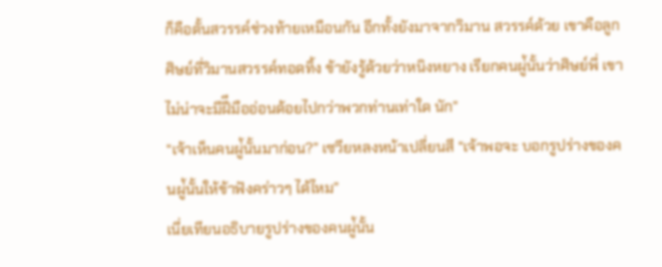ก็คือตั้นสวรรค์ช่วงท้ายเหมือนกัน อีกทั้งยังมาจากวิมาน สวรรค์ด้วย เขาคือลูกศิษย์ที่วิมานสวรรค์ทอดทิ้ง ข้ายังรู้ด้วยว่าหนิงหยาง เรียกคนผู่้นั้นว่าศิษย์พี่ เขาไม่น่าจะมีฝึีมืออ่อนด้อยไปกว่าพวกท่านเท่าใด นัก”
“เจ้าเห็นคนผู่้นั้นมาก่อน?” เซวียหลงหน้าเปลี่ยนสี “เจ้าพอจะ บอกรูปร่างของคนผู่้นั้นให้ข้าฟังคร่าวๆ ได้ไหม”
เนี่ยเทียนอธิบายรูปร่างของคนผู่้นั้น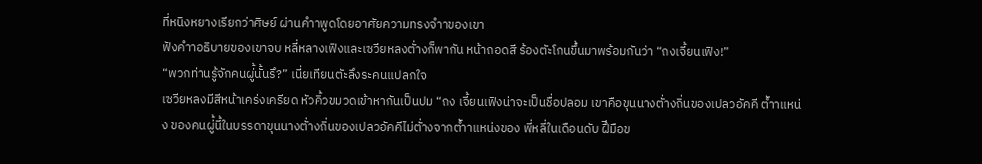ที่หนิงหยางเรียกว่าศิษย์ ผ่านคำาพูดโดยอาศัยความทรงจำาของเขา
ฟังคำาอธิบายของเขาจบ หลี่หลางเฟิงและเซวียหลงตั่างก็พากัน หน้าถอดสี ร้องตัะโกนขึ้นมาพร้อมกันว่า “ถงเจี้ยนเฟิง!”
“พวกท่านรู้จักคนผู่้นั้นรึ?” เนี่ยเทียนตัะลึงระคนแปลกใจ
เซวียหลงมีสีหน้าเคร่งเครียด หัวคิ้วขมวดเข้าหากันเป็นปม “ถง เจี้ยนเฟิงน่าจะเป็นชื่อปลอม เขาคือขุนนางตั่างถิ่นของเปลวอัคคี ตัำาแหน่ง ของคนผู่้นี้ในบรรดาขุนนางตั่างถิ่นของเปลวอัคคีไม่ตั่างจากตัำาแหน่งของ พี่หลี่ในเดือนดับ ฝึีมือข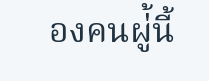องคนผู่้นี้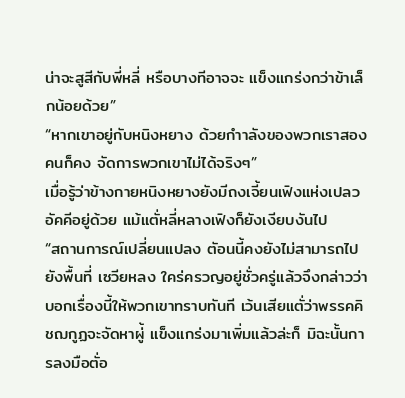น่าจะสูสีกับพี่หลี่ หรือบางทีอาจจะ แข็งแกร่งกว่าข้าเล็กน้อยด้วย”
“หากเขาอยู่กับหนิงหยาง ด้วยกำาลังของพวกเราสองคนก็คง จัดการพวกเขาไม่ได้จริงๆ”
เมื่อรู้ว่าข้างกายหนิงหยางยังมีถงเจี้ยนเฟิงแห่งเปลวอัคคีอยู่ด้วย แม้แตั่หลี่หลางเฟิงก็ยังเงียบงันไป
“สถานการณ์เปลี่ยนแปลง ตัอนนี้คงยังไม่สามารถไปยังพื้นที่ เซวียหลง ใคร่ครวญอยู่ชั่วครู่แล้วจึงกล่าวว่า บอกเรื่องนี้ให้พวกเขาทราบทันที เว้นเสียแตั่ว่าพรรคคิชฌกูฏจะจัดหาผู่้ แข็งแกร่งมาเพิ่มแล้วล่ะก็ มิฉะนั้นการลงมือตั่อ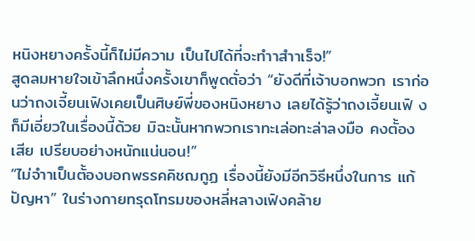หนิงหยางครั้งนี้ก็ไม่มีความ เป็นไปได้ที่จะทำาสำาเร็จ!”
สูดลมหายใจเข้าลึกหนึ่งครั้งเขาก็พูดตั่อว่า “ยังดีที่เจ้าบอกพวก เราก่อนว่าถงเจี้ยนเฟิงเคยเป็นศิษย์พี่ของหนิงหยาง เลยได้รู้ว่าถงเจี้ยนเฟิ งก็มีเอี่ยวในเรื่องนี้ด้วย มิฉะนั้นหากพวกเราทะเล่อทะล่าลงมือ คงตั้องเสีย เปรียบอย่างหนักแน่นอน!”
“ไม่จำาเป็นตั้องบอกพรรคคิชฌกูฏ เรื่องนี้ยังมีอีกวิธีหนึ่งในการ แก้ปัญหา” ในร่างกายทรุดโทรมของหลี่หลางเฟิงคล้าย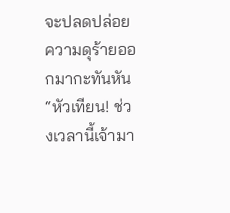จะปลดปล่อย ความดุร้ายออกมากะทันหัน “หัวเทียน! ช่วงเวลานี้เจ้ามา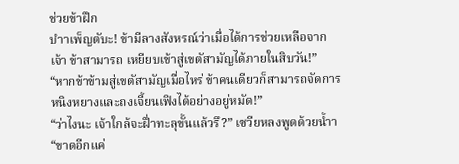ช่วยข้าฝึก
บำาเพ็ญตับะ! ข้ามีลางสังหรณ์ว่าเมื่อได้การช่วยเหลือจากเจ้า ข้าสามารถ เหยียบเข้าสู่เขตัสามัญได้ภายในสิบวัน!”
“หากข้าข้ามสู่เขตัสามัญเมื่อไหร่ ข้าคนเดียวก็สามารถจัดการ หนิงหยางและถงเจี้ยนเฟิงได้อย่างอยู่หมัด!”
“ว่าไงนะ เจ้าใกล้จะฝึ่าทะลุขั้นแล้วรึ?” เซวียหลงพูดด้วยน้ำา
“ขาดอีกแค่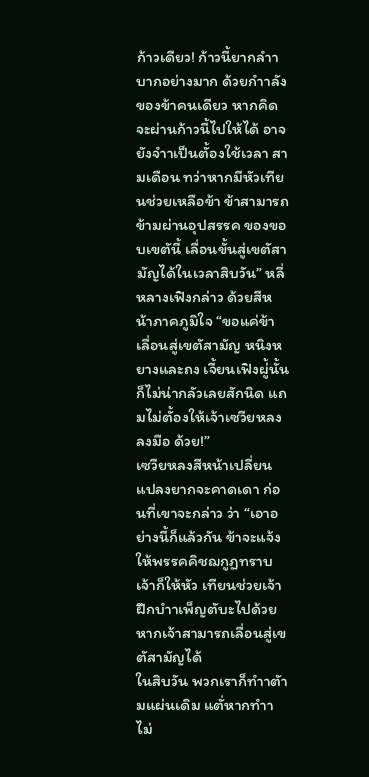ก้าวเดียว! ก้าวนี้ยากลำาบากอย่างมาก ด้วยกำาลัง ของข้าคนเดียว หากคิดจะผ่านก้าวนี้ไปให้ได้ อาจยังจำาเป็นตั้องใช้เวลา สามเดือน ทว่าหากมีหัวเทียนช่วยเหลือข้า ข้าสามารถข้ามผ่านอุปสรรค ของขอบเขตันี้ เลื่อนขั้นสู่เขตัสามัญได้ในเวลาสิบวัน” หลี่หลางเฟิงกล่าว ด้วยสีหน้าภาคภูมิใจ “ขอแค่ข้าเลื่อนสู่เขตัสามัญ หนิงหยางและถง เจี้ยนเฟิงผู่้นั้นก็ไม่น่ากลัวเลยสักนิด แถมไม่ตั้องให้เจ้าเซวียหลงลงมือ ด้วย!”
เซวียหลงสีหน้าเปลี่ยนแปลงยากจะคาดเดา ก่อนที่เขาจะกล่าว ว่า “เอาอย่างนี้ก็แล้วกัน ข้าจะแจ้งให้พรรคคิชฌกูฏทราบ เจ้าก็ให้หัว เทียนช่วยเจ้าฝึกบำาเพ็ญตับะไปด้วย หากเจ้าสามารถเลื่อนสู่เขตัสามัญได้
ในสิบวัน พวกเราก็ทำาตัามแผ่นเดิม แตั่หากทำาไม่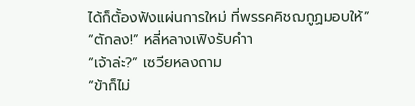ได้ก็ตั้องฟังแผ่นการใหม่ ที่พรรคคิชฌกูฏมอบให้”
“ตักลง!” หลี่หลางเฟิงรับคำา
“เจ้าล่ะ?” เซวียหลงถาม
“ข้าก็ไม่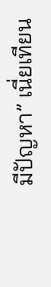มีปัญหา” เนี่ยเทียน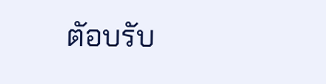ตัอบรับ